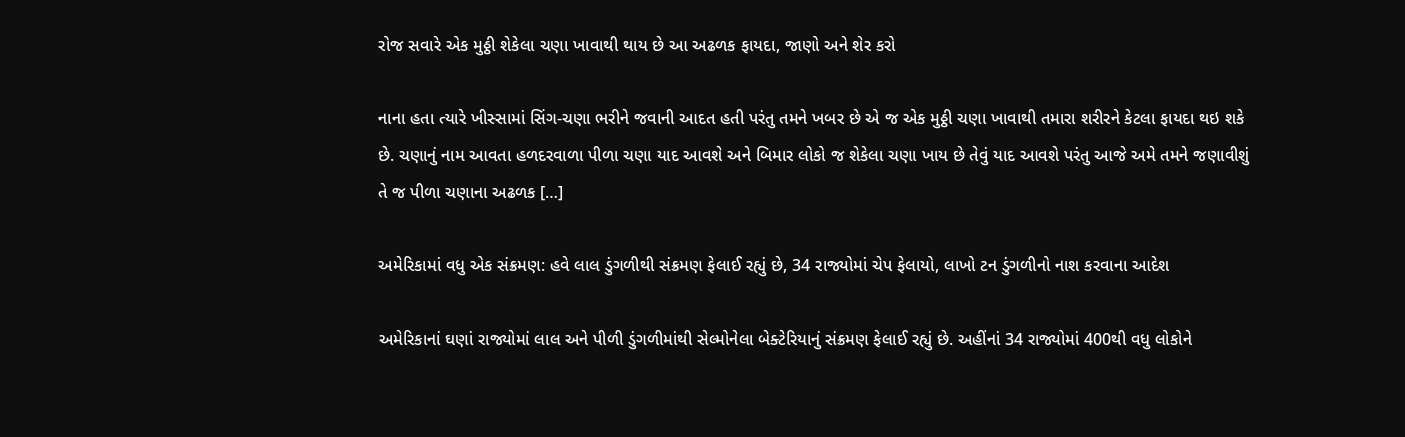રોજ સવારે એક મુઠ્ઠી શેકેલા ચણા ખાવાથી થાય છે આ અઢળક ફાયદા, જાણો અને શેર કરો

નાના હતા ત્યારે ખીસ્સામાં સિંગ-ચણા ભરીને જવાની આદત હતી પરંતુ તમને ખબર છે એ જ એક મુઠ્ઠી ચણા ખાવાથી તમારા શરીરને કેટલા ફાયદા થઇ શકે છે. ચણાનું નામ આવતા હળદરવાળા પીળા ચણા યાદ આવશે અને બિમાર લોકો જ શેકેલા ચણા ખાય છે તેવું યાદ આવશે પરંતુ આજે અમે તમને જણાવીશું તે જ પીળા ચણાના અઢળક […]

અમેરિકામાં વધુ એક સંક્રમણ: હવે લાલ ડુંગળીથી સંક્રમણ ફેલાઈ રહ્યું છે, 34 રાજ્યોમાં ચેપ ફેલાયો, લાખો ટન ડુંગળીનો નાશ કરવાના આદેશ

અમેરિકાનાં ઘણાં રાજ્યોમાં લાલ અને પીળી ડુંગળીમાંથી સેલ્મોનેલા બેક્ટેરિયાનું સંક્રમણ ફેલાઈ રહ્યું છે. અહીંનાં 34 રાજ્યોમાં 400થી વધુ લોકોને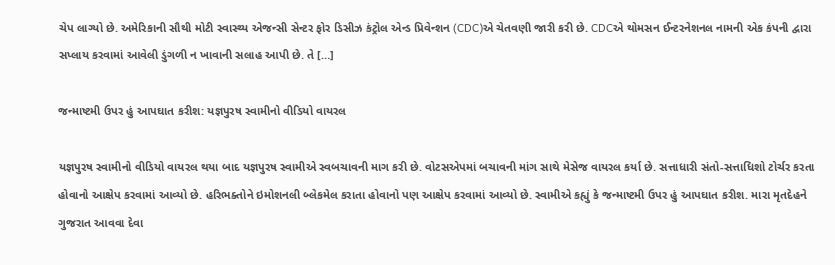ચેપ લાગ્યો છે. અમેરિકાની સૌથી મોટી સ્વાસ્થ્ય એજન્સી સેન્ટર ફોર ડિસીઝ કંટ્રોલ એન્ડ પ્રિવેન્શન (CDC)એ ચેતવણી જારી કરી છે. CDCએ થોમસન ઈન્ટરનેશનલ નામની એક કંપની દ્વારા સપ્લાય કરવામાં આવેલી ડુંગળી ન ખાવાની સલાહ આપી છે. તે […]

જન્માષ્ટમી ઉપર હું આપઘાત કરીશ: યજ્ઞપુરષ સ્વામીનો વીડિયો વાયરલ

યજ્ઞપુરષ સ્વામીનો વીડિયો વાયરલ થયા બાદ યજ્ઞપુરષ સ્વામીએ સ્વબચાવની માગ કરી છે. વોટસએપમાં બચાવની માંગ સાથે મેસેજ વાયરલ કર્યા છે. સત્તાધારી સંતો-સત્તાધિશો ટોર્ચર કરતા હોવાનો આક્ષેપ કરવામાં આવ્યો છે. હરિભક્તોને ઇમોશનલી બ્લેકમેલ કરાતા હોવાનો પણ આક્ષેપ કરવામાં આવ્યો છે. સ્વામીએ કહ્યું કે જન્માષ્ટમી ઉપર હું આપઘાત કરીશ. મારા મૃતદેહને ગુજરાત આવવા દેવા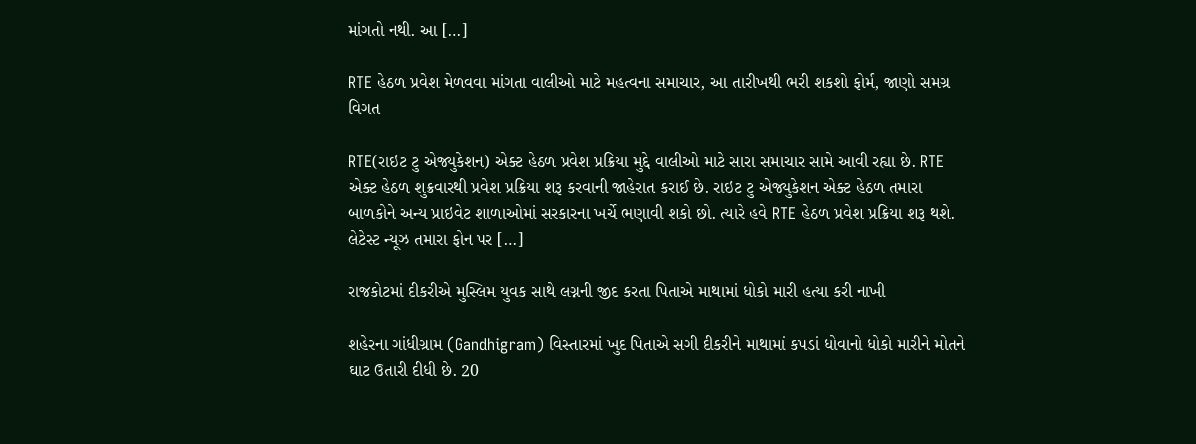માંગતો નથી. આ […]

RTE હેઠળ પ્રવેશ મેળવવા માંગતા વાલીઓ માટે મહત્વના સમાચાર, આ તારીખથી ભરી શકશો ફોર્મ, જાણો સમગ્ર વિગત

RTE(રાઇટ ટુ એજ્યુકેશન) એક્ટ હેઠળ પ્રવેશ પ્રક્રિયા મુદ્દે વાલીઓ માટે સારા સમાચાર સામે આવી રહ્યા છે. RTE એક્ટ હેઠળ શુક્રવારથી પ્રવેશ પ્રક્રિયા શરૂ કરવાની જાહેરાત કરાઈ છે. રાઇટ ટુ એજ્યુકેશન એક્ટ હેઠળ તમારા બાળકોને અન્ય પ્રાઇવેટ શાળાઓમાં સરકારના ખર્ચે ભણાવી શકો છો. ત્યારે હવે RTE હેઠળ પ્રવેશ પ્રક્રિયા શરૂ થશે. લેટેસ્ટ ન્યૂઝ તમારા ફોન પર […]

રાજકોટમાં દીકરીએ મુસ્લિમ યુવક સાથે લગ્નની જીદ કરતા પિતાએ માથામાં ધોકો મારી હત્યા કરી નાખી

શહેરના ગાંધીગ્રામ (Gandhigram) વિસ્તારમાં ખુદ પિતાએ સગી દીકરીને માથામાં કપડાં ધોવાનો ધોકો મારીને મોતને ઘાટ ઉતારી દીધી છે. 20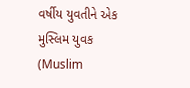વર્ષીય યુવતીને એક મુસ્લિમ યુવક (Muslim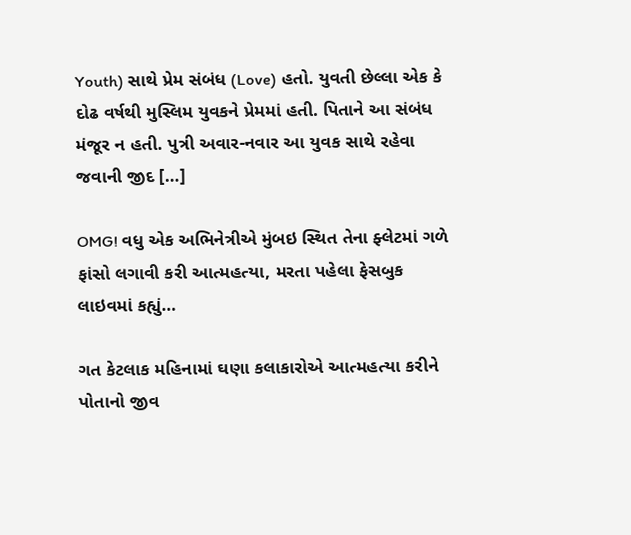Youth) સાથે પ્રેમ સંબંધ (Love) હતો. યુવતી છેલ્લા એક કે દોઢ વર્ષથી મુસ્લિમ યુવકને પ્રેમમાં હતી. પિતાને આ સંબંધ મંજૂર ન હતી. પુત્રી અવાર-નવાર આ યુવક સાથે રહેવા જવાની જીદ […]

OMG! વધુ એક અભિનેત્રીએ મુંબઇ સ્થિત તેના ફ્લેટમાં ગળે ફાંસો લગાવી કરી આત્મહત્યા, મરતા પહેલા ફેસબુક લાઇવમાં કહ્યું…

ગત કેટલાક મહિનામાં ઘણા કલાકારોએ આત્મહત્યા કરીને પોતાનો જીવ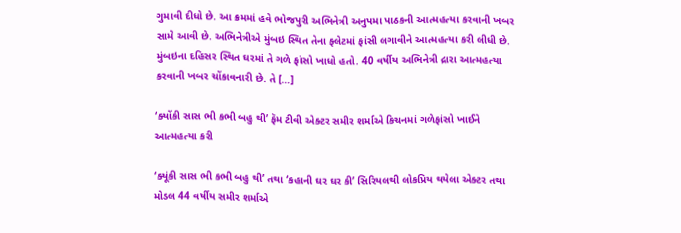ગુમાવી દીધો છે. આ ક્રમમાં હવે ભોજપુરી અભિનેત્રી અનુપમા પાઠકની આત્મહત્યા કરવાની ખબર સામે આવી છે. અભિનેત્રીએ મુંબઇ સ્થિત તેના ફ્લેટમાં ફાંસી લગાવીને આત્મહત્યા કરી લીધી છે. મુંબઇના દહિસર સ્થિત ઘરમાં તે ગળે ફાંસો ખાધો હતો. 40 વર્ષીય અભિનેત્રી દ્રારા આત્મહત્યા કરવાની ખબર ચોંકાવનારી છે. તે […]

‘ક્યોંકી સાસ ભી કભી બહુ થી’ ફૅમ ટીવી એક્ટર સમીર શર્માએ કિચનમાં ગળેફાંસો ખાઈને આત્મહત્યા કરી

‘ક્યૂંકી સાસ ભી કભી બહુ થી’ તથા ‘કહાની ઘર ઘર કી’ સિરિયલથી લોકપ્રિય થયેલા એક્ટર તથા મોડલ 44 વર્ષીય સમીર શર્માએ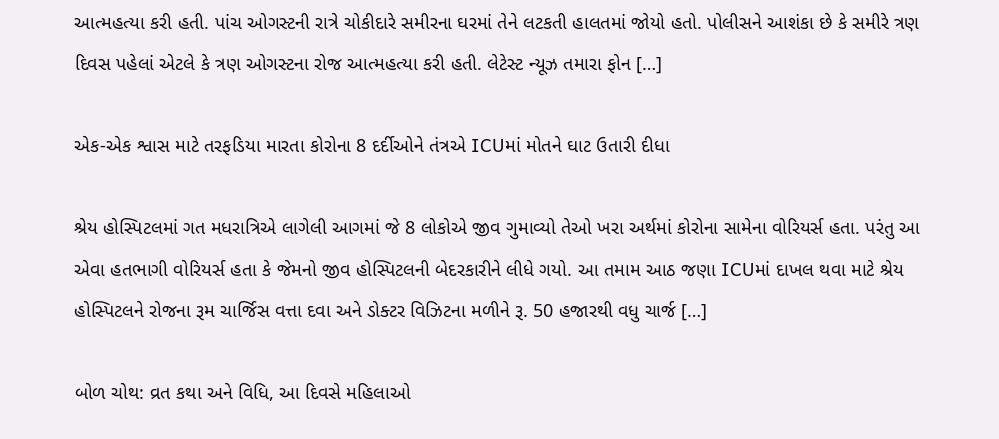આત્મહત્યા કરી હતી. પાંચ ઓગસ્ટની રાત્રે ચોકીદારે સમીરના ઘરમાં તેને લટકતી હાલતમાં જોયો હતો. પોલીસને આશંકા છે કે સમીરે ત્રણ દિવસ પહેલાં એટલે કે ત્રણ ઓગસ્ટના રોજ આત્મહત્યા કરી હતી. લેટેસ્ટ ન્યૂઝ તમારા ફોન […]

એક-એક શ્વાસ માટે તરફડિયા મારતા કોરોના 8 દર્દીઓને તંત્રએ ICUમાં મોતને ઘાટ ઉતારી દીધા

શ્રેય હોસ્પિટલમાં ગત મધરાત્રિએ લાગેલી આગમાં જે 8 લોકોએ જીવ ગુમાવ્યો તેઓ ખરા અર્થમાં કોરોના સામેના વોરિયર્સ હતા. પરંતુ આ એવા હતભાગી વોરિયર્સ હતા કે જેમનો જીવ હોસ્પિટલની બેદરકારીને લીધે ગયો. આ તમામ આઠ જણા ICUમાં દાખલ થવા માટે શ્રેય હોસ્પિટલને રોજના રૂમ ચાર્જિસ વત્તા દવા અને ડોક્ટર વિઝિટના મળીને રૂ. 50 હજારથી વધુ ચાર્જ […]

બોળ ચોથ: વ્રત કથા અને વિધિ, આ દિવસે મહિલાઓ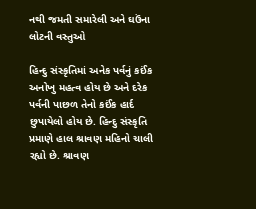નથી જમતી સમારેલી અને ઘઉંના લોટની વસ્તુઓ

હિન્દુ સંસ્કૃતિમાં અનેક પર્વનું કઈંક અનોખુ મહત્વ હોય છે અને દરેક પર્વની પાછળ તેનો કઈંક હાર્દ છુપાયેલો હોય છે. હિન્દુ સંસ્કૃતિ પ્રમાણે હાલ શ્રાવણ મહિનો ચાલી રહ્યો છે. શ્રાવણ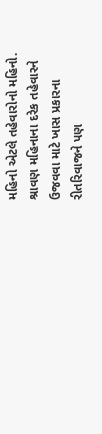મહિનો એટલે તહેવારોનો મહિનો. શ્રાવણ મહિનાના દરેક તહેવારને ઉજવવા માટે ખાસ પ્રકારના રીતરિવાજને પણ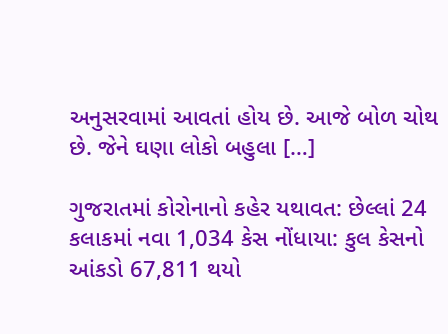અનુસરવામાં આવતાં હોય છે. આજે બોળ ચોથ છે. જેને ઘણા લોકો બહુલા […]

ગુજરાતમાં કોરોનાનો કહેર યથાવત: છેલ્લાં 24 કલાકમાં નવા 1,034 કેસ નોંધાયા: કુલ કેસનો આંકડો 67,811 થયો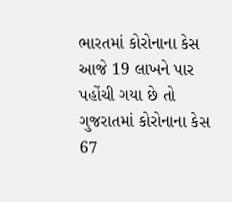ભારતમાં કોરોનાના કેસ આજે 19 લાખને પાર પહોંચી ગયા છે તો ગુજરાતમાં કોરોનાના કેસ 67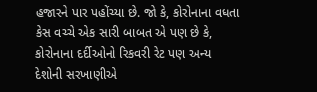હજારને પાર પહોંચ્યા છે. જો કે, કોરોનાના વધતા કેસ વચ્ચે એક સારી બાબત એ પણ છે કે, કોરોનાના દર્દીઓનો રિકવરી રેટ પણ અન્ય દેશોની સરખાણીએ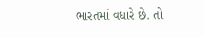ભારતમાં વધારે છે. તો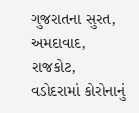ગુજરાતના સુરત, અમદાવાદ, રાજકોટ, વડોદરામાં કોરોનાનું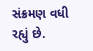સંક્રમણ વધી રહ્યું છે.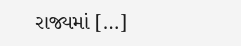રાજ્યમાં […]